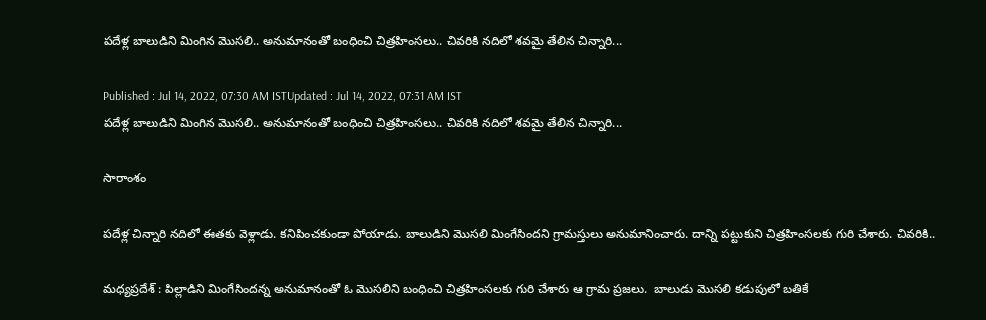పదేళ్ల బాలుడిని మింగిన మొసలి.. అనుమానంతో బంధించి చిత్రహింసలు.. చివరికి నదిలో శవమై తేలిన చిన్నారి...

Published : Jul 14, 2022, 07:30 AM ISTUpdated : Jul 14, 2022, 07:31 AM IST
పదేళ్ల బాలుడిని మింగిన మొసలి.. అనుమానంతో బంధించి చిత్రహింసలు.. చివరికి నదిలో శవమై తేలిన చిన్నారి...

సారాంశం

పదేళ్ల చిన్నారి నదిలో ఈతకు వెళ్లాడు. కనిపించకుండా పోయాడు. బాలుడిని మొసలి మింగేసిందని గ్రామస్తులు అనుమానించారు. దాన్ని పట్టుకుని చిత్రహింసలకు గురి చేశారు. చివరికి..

మధ్యప్రదేశ్ : పిల్లాడిని మింగేసిందన్న అనుమానంతో ఓ మొసలిని బంధించి చిత్రహింసలకు గురి చేశారు ఆ గ్రామ ప్రజలు.  బాలుడు మొసలి కడుపులో బతికే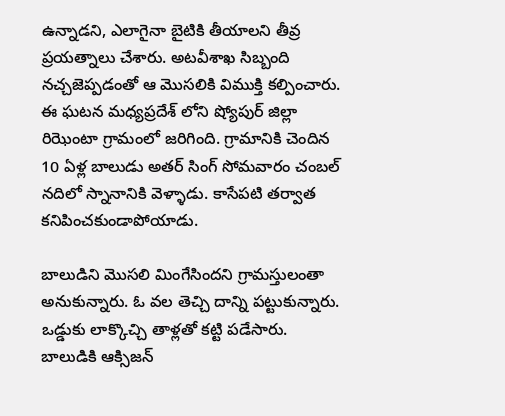ఉన్నాడని, ఎలాగైనా బైటికి తీయాలని తీవ్ర ప్రయత్నాలు చేశారు. అటవీశాఖ సిబ్బంది నచ్చజెప్పడంతో ఆ మొసలికి విముక్తి కల్పించారు.  ఈ ఘటన మధ్యప్రదేశ్ లోని ష్యోపుర్ జిల్లా రిఝెంటా గ్రామంలో జరిగింది. గ్రామానికి చెందిన 10 ఏళ్ల బాలుడు అతర్ సింగ్ సోమవారం చంబల్ నదిలో స్నానానికి వెళ్ళాడు. కాసేపటి తర్వాత కనిపించకుండాపోయాడు.

బాలుడిని మొసలి మింగేసిందని గ్రామస్తులంతా అనుకున్నారు. ఓ వల తెచ్చి దాన్ని పట్టుకున్నారు. ఒడ్డుకు లాక్కొచ్చి తాళ్లతో కట్టి పడేసారు. బాలుడికి ఆక్సిజన్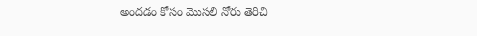అందడం కోసం మొసలి నోరు తెరిచి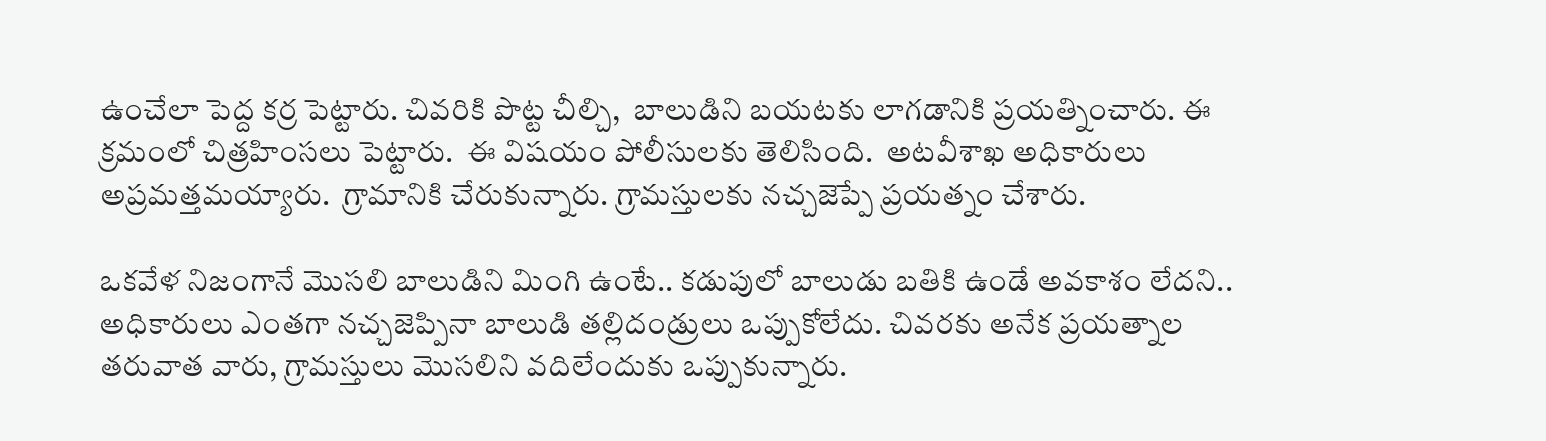ఉంచేలా పెద్ద కర్ర పెట్టారు. చివరికి పొట్ట చీల్చి,  బాలుడిని బయటకు లాగడానికి ప్రయత్నించారు. ఈ క్రమంలో చిత్రహింసలు పెట్టారు.  ఈ విషయం పోలీసులకు తెలిసింది.  అటవీశాఖ అధికారులు అప్రమత్తమయ్యారు.  గ్రామానికి చేరుకున్నారు. గ్రామస్తులకు నచ్చజెప్పే ప్రయత్నం చేశారు.

ఒకవేళ నిజంగానే మొసలి బాలుడిని మింగి ఉంటే.. కడుపులో బాలుడు బతికి ఉండే అవకాశం లేదని.. అధికారులు ఎంతగా నచ్చజెప్పినా బాలుడి తల్లిదండ్రులు ఒప్పుకోలేదు. చివరకు అనేక ప్రయత్నాల తరువాత వారు, గ్రామస్తులు మొసలిని వదిలేందుకు ఒప్పుకున్నారు.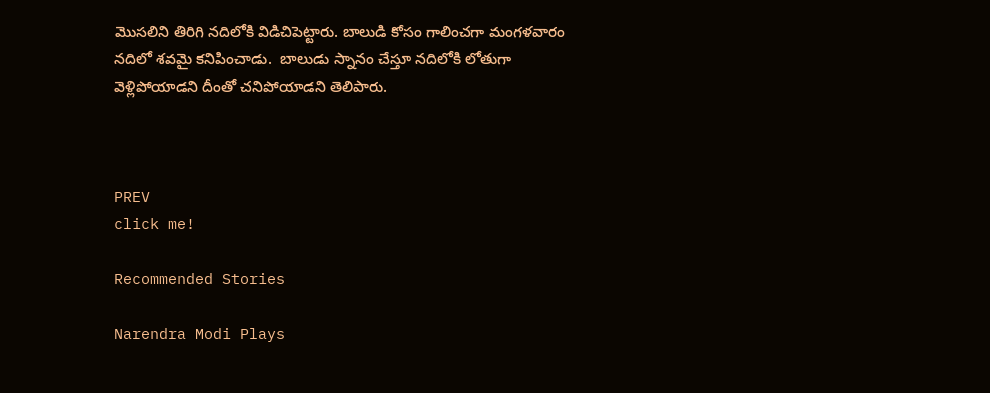మొసలిని తిరిగి నదిలోకి విడిచిపెట్టారు. బాలుడి కోసం గాలించగా మంగళవారం నదిలో శవమై కనిపించాడు.  బాలుడు స్నానం చేస్తూ నదిలోకి లోతుగా వెళ్లిపోయాడని దీంతో చనిపోయాడని తెలిపారు.



PREV
click me!

Recommended Stories

Narendra Modi Plays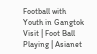Football with Youth in Gangtok Visit | Foot Ball Playing | Asianet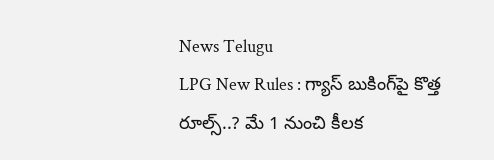News Telugu
LPG New Rules : గ్యాస్ బుకింగ్‌పై కొత్త రూల్స్..? మే 1 నుంచి కీలక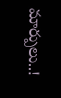మార్పులు..!